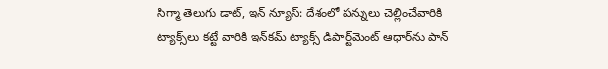సిగ్మా తెలుగు డాట్, ఇన్ న్యూస్: దేశంలో పన్నులు చెల్లించేవారికి ట్యాక్స్‌లు కట్టే వారికి ఇన్‌కమ్ ట్యాక్స్ డిపార్ట్‌మెంట్ ఆధార్‌ను పాన్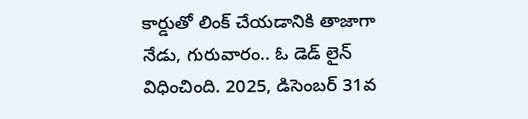కార్డుతో లింక్ చేయడానికి తాజాగా నేడు, గురువారం.. ఓ డెడ్ లైన్ విధించింది. 2025, డిసెంబర్ 31వ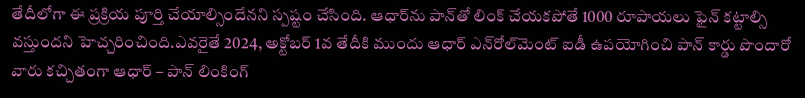తేదీలోగా ఈ ప్రక్రియ పూర్తి చేయాల్సిందేనని స్పష్టం చేసింది. ఆధార్‌‌ను పాన్‌తో లింక్ చేయకపోతే 1000 రూపాయలు ఫైన్ కట్టాల్సి వస్తుందని హెచ్చరించింది.ఎవరైతే 2024, అక్టోబర్ 1వ తేదీకి ముందు ఆధార్ ఎన్‌రోల్‌మెంట్ ఐడీ ఉపయోగించి పాన్ కార్డు పొందారో వారు కచ్చితంగా ఆధార్ – పాన్ లింకింగ్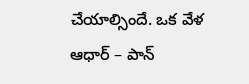చేయాల్సిందే. ఒక వేళ ఆధార్ – పాన్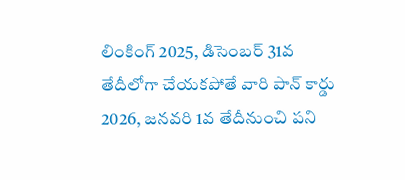లింకింగ్ 2025, డిసెంబర్ 31వ తేదీలోగా చేయకపోతే వారి పాన్ కార్డు 2026, జనవరి 1వ తేదీనుంచి పని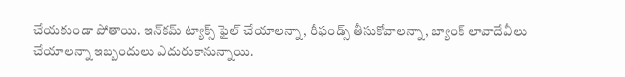చేయకుండా పోతాయి. ఇన్‌కమ్ ట్యాక్స్ ఫైల్ చేయాలన్నా, రీఫండ్స్ తీసుకోవాలన్నా, బ్యాంక్ లావాదేవీలు చేయాలన్నా ఇబ్బందులు ఎదురుకానున్నాయి.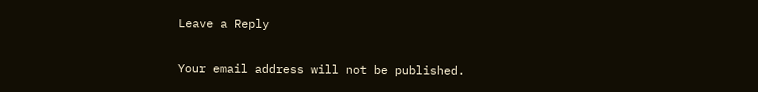Leave a Reply

Your email address will not be published.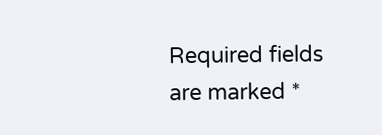Required fields are marked *